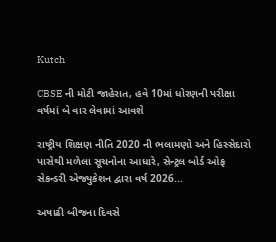Kutch

CBSE ની મોટી જાહેરાત, હવે 10માં ધોરણની પરીક્ષા વર્ષમાં બે વાર લેવામાં આવશે

રાષ્ટ્રીય શિક્ષણ નીતિ 2020 ની ભલામણો અને હિસ્સેદારો પાસેથી મળેલા સૂચનોના આધારે, સેન્ટ્રલ બોર્ડ ઓફ સેકન્ડરી એજ્યુકેશન દ્વારા વર્ષ 2026...

અષાઢી બીજના દિવસે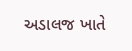અડાલજ ખાતે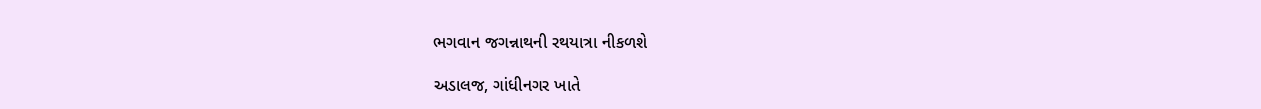ભગવાન જગન્નાથની રથયાત્રા નીકળશે

અડાલજ, ગાંધીનગર ખાતે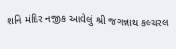શનિ મંદિર નજીક આવેલું શ્રી જગન્નાથ કલ્ચરલ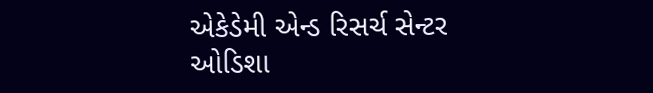એકેડેમી એન્ડ રિસર્ચ સેન્ટર ઓડિશા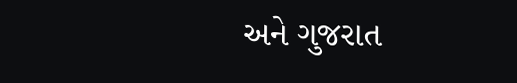અને ગુજરાત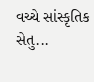વચ્ચે સાંસ્કૃતિક સેતુ...